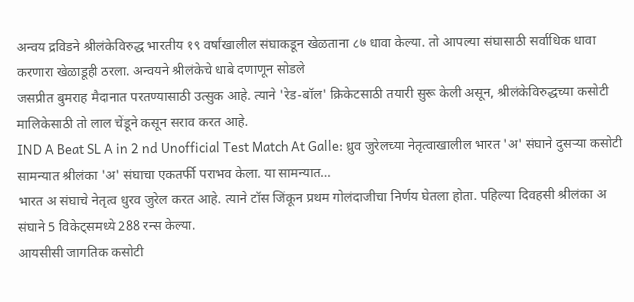अन्वय द्रविडने श्रीलंकेविरुद्ध भारतीय १९ वर्षांखालील संघाकडून खेळताना ८७ धावा केल्या. तो आपल्या संघासाठी सर्वाधिक धावा करणारा खेळाडूही ठरला. अन्वयने श्रीलंकेचे धाबे दणाणून सोडले
जसप्रीत बुमराह मैदानात परतण्यासाठी उत्सुक आहे. त्याने 'रेड-बॉल' क्रिकेटसाठी तयारी सुरू केली असून, श्रीलंकेविरुद्धच्या कसोटी मालिकेसाठी तो लाल चेंडूने कसून सराव करत आहे.
IND A Beat SL A in 2 nd Unofficial Test Match At Galle: ध्रुव जुरेलच्या नेतृत्वाखालील भारत 'अ' संघाने दुसऱ्या कसोटी सामन्यात श्रीलंका 'अ' संघाचा एकतर्फी पराभव केला. या सामन्यात…
भारत अ संघाचे नेतृत्व धुरव जुरेल करत आहे. त्याने टॉस जिंकून प्रथम गोलंदाजीचा निर्णय घेतला होता. पहिल्या दिवहसी श्रीलंका अ संघाने 5 विकेट्समध्ये 288 रन्स केल्या.
आयसीसी जागतिक कसोटी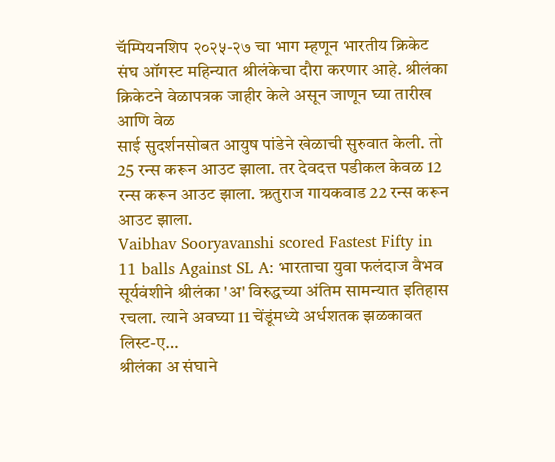चॅम्पियनशिप २०२५-२७ चा भाग म्हणून भारतीय क्रिकेट संघ ऑगस्ट महिन्यात श्रीलंकेचा दौरा करणार आहे. श्रीलंका क्रिकेटने वेळापत्रक जाहीर केले असून जाणून घ्या तारीख आणि वेळ
साई सुदर्शनसोबत आयुष पांडेने खेळाची सुरुवात केली. तो 25 रन्स करून आउट झाला. तर देवदत्त पडीकल केवळ 12 रन्स करून आउट झाला. ऋतुराज गायकवाड 22 रन्स करून आउट झाला.
Vaibhav Sooryavanshi scored Fastest Fifty in 11 balls Against SL A: भारताचा युवा फलंदाज वैभव सूर्यवंशीने श्रीलंका 'अ' विरुद्धच्या अंतिम सामन्यात इतिहास रचला. त्याने अवघ्या 11 चेंडूंमध्ये अर्धशतक झळकावत लिस्ट-ए…
श्रीलंका अ संघाने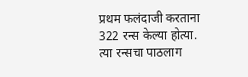प्रथम फलंदाजी करताना 322 रन्स केल्या होत्या. त्या रन्सचा पाठलाग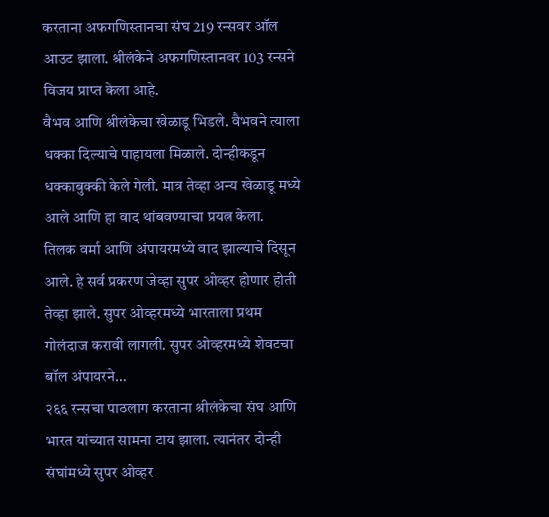करताना अफगणिस्तानचा संघ 219 रन्सवर ऑल आउट झाला. श्रीलंकेने अफगणिस्तानवर 103 रन्सने विजय प्राप्त केला आहे.
वैभव आणि श्रीलंकेचा खेळाडू भिडले. वैभवने त्याला धक्का दिल्याचे पाहायला मिळाले. दोन्हीकडून धक्काबुक्की केले गेली. मात्र तेव्हा अन्य खेळाडू मध्ये आले आणि हा वाद थांबवण्याचा प्रयत्न केला.
तिलक वर्मा आणि अंपायरमध्ये वाद झाल्याचे दिसून आले. हे सर्व प्रकरण जेव्हा सुपर ओव्हर होणार होती तेव्हा झाले. सुपर ओव्हरमध्ये भारताला प्रथम गोलंदाज करावी लागली. सुपर ओव्हरमध्ये शेवटचा बॉल अंपायरने…
२६६ रन्सचा पाठलाग करताना श्रीलंकेचा संघ आणि भारत यांच्यात सामना टाय झाला. त्यानंतर दोन्ही संघांमध्ये सुपर ओव्हर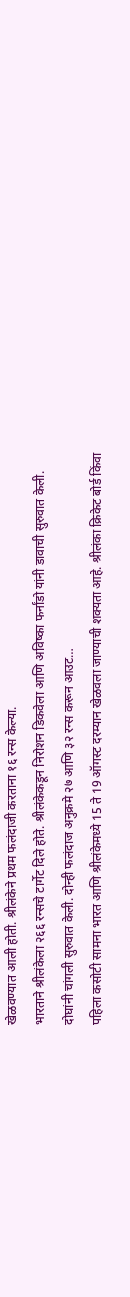खेळवण्यात आली होती. श्रीलंकेने प्रथम फलंदाजी करताना १६ रन्स केल्या.
भारताने श्रीलंकेला २६६ रन्सचे टार्गेट दिले होते. श्रीलंकेकडून निरोशन डिकवेला आणि अविष्का फर्नांडो यांनी डावाची सुरुवात केली. दोघांनी चांगली सुरुवात केली. दोन्ही फलंदाज अनुक्रमे २७ आणि ३२ रन्स करून आउट…
पहिला कसोटी सामना भारत आणि श्रीलंकेमध्ये 15 ते 19 ऑगस्ट दरम्यान खेळवला जाण्याची शक्यता आहे. श्रीलंका क्रिकेट बोर्ड किंवा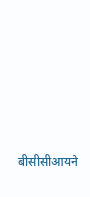बीसीसीआयने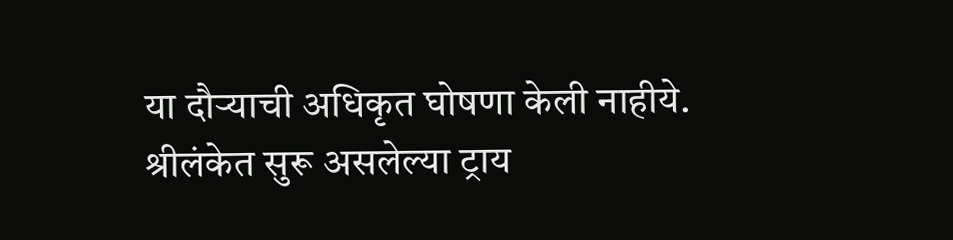या दौऱ्याची अधिकृत घोषणा केली नाहीये.
श्रीलंकेत सुरू असलेल्या ट्राय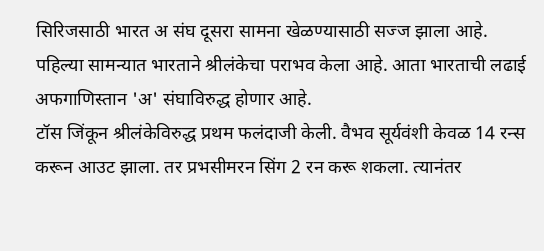सिरिजसाठी भारत अ संघ दूसरा सामना खेळण्यासाठी सज्ज झाला आहे. पहिल्या सामन्यात भारताने श्रीलंकेचा पराभव केला आहे. आता भारताची लढाई अफगाणिस्तान 'अ' संघाविरुद्ध होणार आहे.
टॉस जिंकून श्रीलंकेविरुद्ध प्रथम फलंदाजी केली. वैभव सूर्यवंशी केवळ 14 रन्स करून आउट झाला. तर प्रभसीमरन सिंग 2 रन करू शकला. त्यानंतर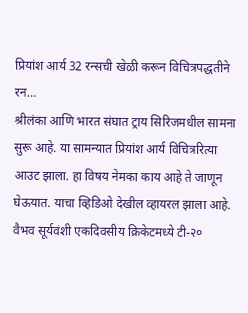प्रियांश आर्य 32 रन्सची खेळी करून विचित्रपद्धतीने रन…
श्रीलंका आणि भारत संघात ट्राय सिरिजमधील सामना सुरू आहे. या सामन्यात प्रियांश आर्य विचित्ररित्या आउट झाला. हा विषय नेमका काय आहे ते जाणून घेऊयात. याचा व्हिडिओ देखील व्हायरल झाला आहे.
वैभव सूर्यवंशी एकदिवसीय क्रिकेटमध्ये टी-२०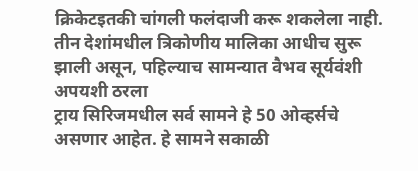क्रिकेटइतकी चांगली फलंदाजी करू शकलेला नाही. तीन देशांमधील त्रिकोणीय मालिका आधीच सुरू झाली असून, पहिल्याच सामन्यात वैभव सूर्यवंशी अपयशी ठरला
ट्राय सिरिजमधील सर्व सामने हे 50 ओव्हर्सचे असणार आहेत. हे सामने सकाळी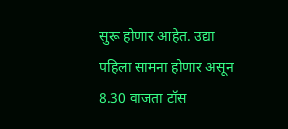सुरू होणार आहेत. उद्या पहिला सामना होणार असून 8.30 वाजता टॉस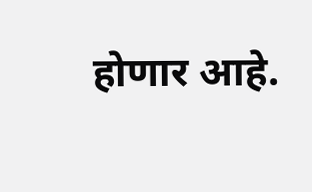होणार आहे.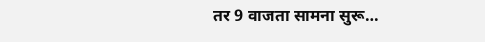तर 9 वाजता सामना सुरू…